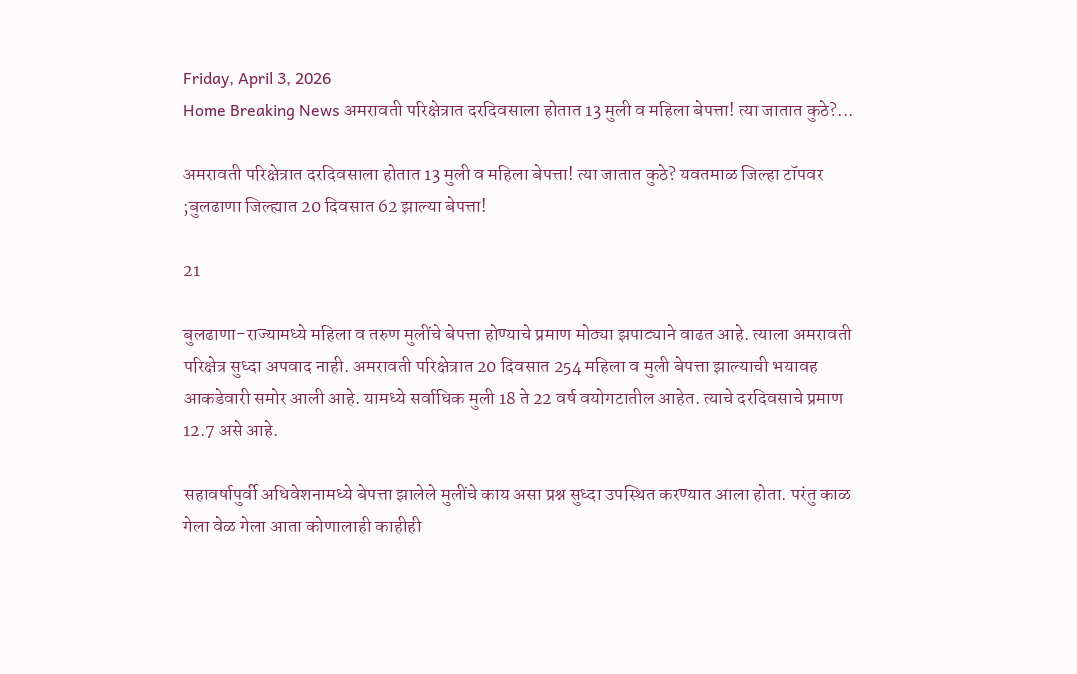Friday, April 3, 2026
Home Breaking News अमरावती परिक्षेत्रात दरदिवसाला होतात 13 मुली व महिला बेपत्ता! त्या जातात कुठे?...

अमरावती परिक्षेत्रात दरदिवसाला होतात 13 मुली व महिला बेपत्ता! त्या जातात कुठे? यवतमाळ जिल्हा टॉपवर ;बुलढाणा जिल्ह्यात 20 दिवसात 62 झाल्या बेपत्ता!

21

बुलढाणा-राज्यामध्ये महिला व तरुण मुलींचे बेपत्ता होण्याचे प्रमाण मोठ्या झपाट्याने वाढत आहे. त्याला अमरावती परिक्षेत्र सुध्दा अपवाद नाही. अमरावती परिक्षेत्रात 20 दिवसात 254 महिला व मुली बेपत्ता झाल्याची भयावह आकडेवारी समोर आली आहे. यामध्ये सर्वाधिक मुली 18 ते 22 वर्ष वयोगटातील आहेत. त्याचे दरदिवसाचे प्रमाण 12.7 असे आहे.

सहावर्षापुर्वी अधिवेशनामध्ये बेपत्ता झालेले मुलींचे काय असा प्रश्न सुध्दा उपस्थित करण्यात आला होता. परंतु काळ गेला वेळ गेला आता कोणालाही काहीही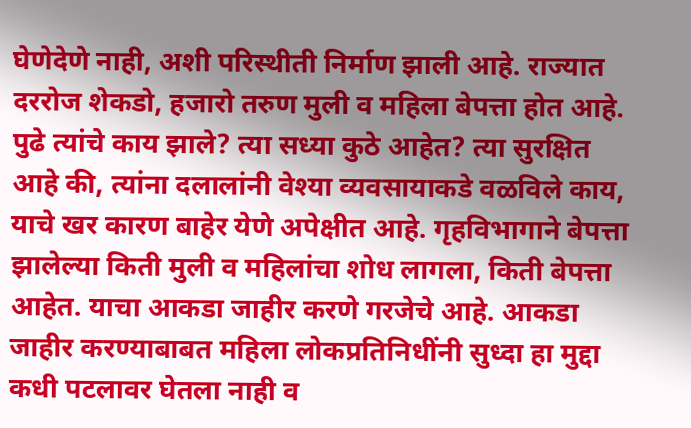घेणेदेणे नाही, अशी परिस्थीती निर्माण झाली आहे. राज्यात दररोज शेकडो, हजारो तरुण मुली व महिला बेपत्ता होत आहे. पुढे त्यांचे काय झाले? त्या सध्या कुठे आहेत? त्या सुरक्षित आहे की, त्यांना दलालांनी वेश्या व्यवसायाकडे वळविले काय, याचे खर कारण बाहेर येणे अपेक्षीत आहे. गृहविभागाने बेपत्ता झालेल्या किती मुली व महिलांचा शोध लागला, किती बेपत्ता आहेत. याचा आकडा जाहीर करणे गरजेचे आहे. आकडा जाहीर करण्याबाबत महिला लोकप्रतिनिधींनी सुध्दा हा मुद्दा कधी पटलावर घेतला नाही व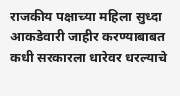राजकीय पक्षाच्या महिला सुध्दा आकडेवारी जाहीर करण्याबाबत कधी सरकारला धारेवर धरल्याचे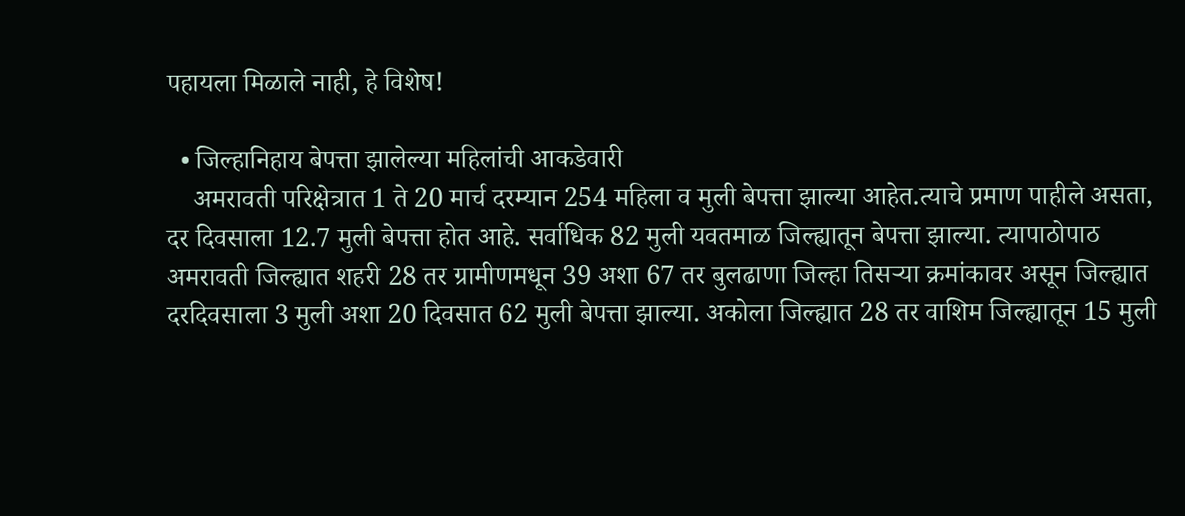पहायला मिळाले नाही, हे विशेष!

  • जिल्हानिहाय बेपत्ता झालेल्या महिलांची आकडेवारी
    अमरावती परिक्षेत्रात 1 ते 20 मार्च दरम्यान 254 महिला व मुली बेपत्ता झाल्या आहेत.त्याचे प्रमाण पाहीले असता, दर दिवसाला 12.7 मुली बेपत्ता होत आहे. सर्वाधिक 82 मुली यवतमाळ जिल्ह्यातून बेपत्ता झाल्या. त्यापाठोपाठ अमरावती जिल्ह्यात शहरी 28 तर ग्रामीणमधून 39 अशा 67 तर बुलढाणा जिल्हा तिसऱ्या क्रमांकावर असून जिल्ह्यात दरदिवसाला 3 मुली अशा 20 दिवसात 62 मुली बेपत्ता झाल्या. अकोला जिल्ह्यात 28 तर वाशिम जिल्ह्यातून 15 मुली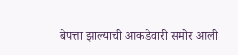बेपत्ता झाल्याची आकडेवारी समोर आली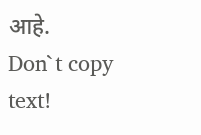आहे.
Don`t copy text!